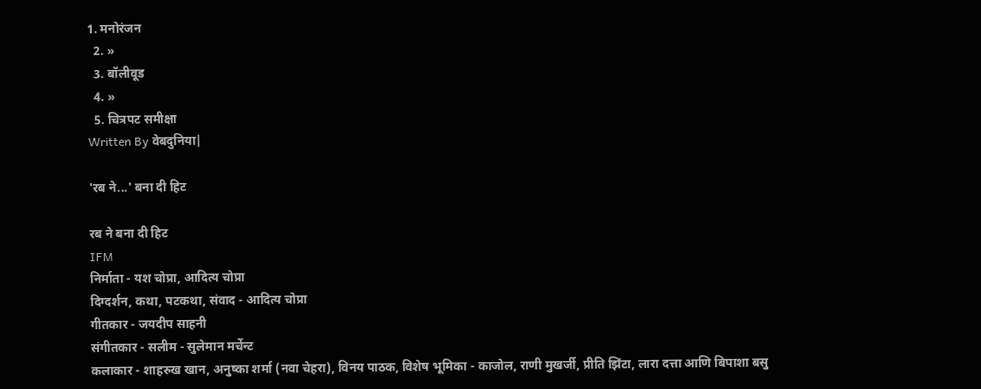1. मनोरंजन
  2. »
  3. बॉलीवूड
  4. »
  5. चित्रपट समीक्षा
Written By वेबदुनिया|

'रब ने...' बना दी हिट

रब ने बना दी हिट
IFM
निर्माता - यश चोप्रा, आदित्य चोप्रा
दिग्दर्शन, कथा, पटकथा, संवाद - आदित्य चोप्रा
गीतकार - जयदीप साहनी
संगीतकार - सलीम - सुलेमान मर्चेन्ट
कलाकार - शाहरुख खान, अनुष्का शर्मा (नवा चेहरा), विनय पाठक, विशेष भूमिका - काजोल, राणी मुखर्जी, प्रीति झिंटा, लारा दत्ता आणि बिपाशा बसु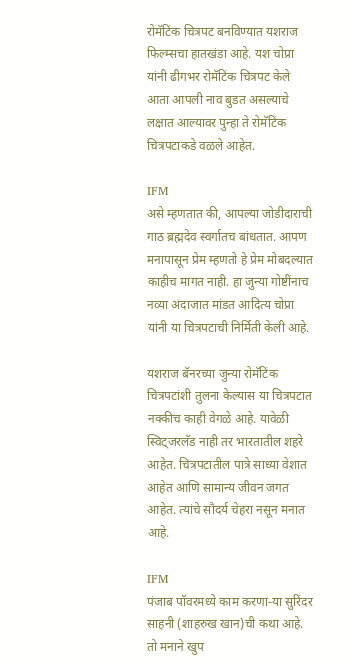रोमॅटिंक चित्रपट बनविण्यात यशराज फिल्म्सचा हातखंडा आहे. यश चोप्रा यांनी ढीगभर रोमॅटिंक चित्रपट केले आता आपली नाव बुडत असल्याचे लक्षात आल्यावर पुन्हा ते रोमॅटिंक चित्रपटाकडे वळले आहेत.

IFM
असे म्हणतात की, आपल्या जोडीदाराची गाठ ब्रह्मदेव स्वर्गातच बांधतात. आपण मनापासून प्रेम म्हणतो हे प्रेम मोबदल्यात काहीच मागत नाही. हा जुन्या गोष्टींनाच नव्या अंदाजात मांडत आदित्य चोप्रा यांनी या चित्रपटाची निर्मिती केली आहे.

यशराज ‍बॅनरच्या जुन्या रोमॅटिंक चित्रपटांशी तुलना केल्यास या चित्रपटात नक्कीच काही वेगळे आहे. यावेळी स्विट्जरलॅड नाही तर भारतातील शहरे आहेत. चि‍त्रपटातील पात्रे साध्या वेशात आहेत आणि सामान्य जीवन जगत आहेत. त्यांचे सौदर्य चेहरा नसून मनात आहे.

IFM
पंजाब पॉवरमध्ये काम करणा-या सुरिंदर साहनी (शाहरुख खान)ची कथा आहे. तो मनाने खुप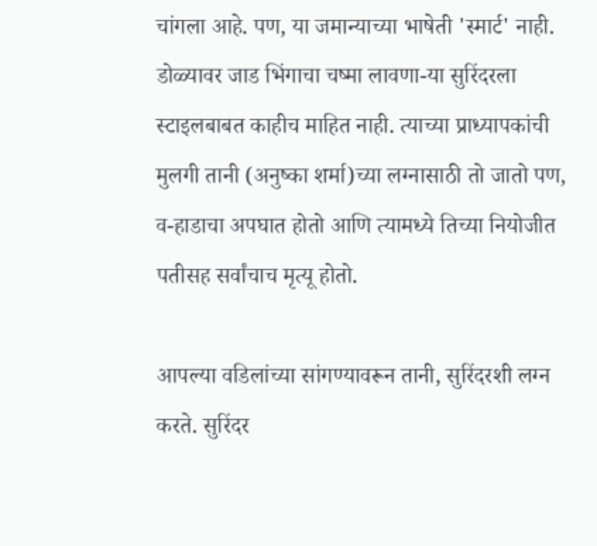चांगला आहे. पण, या जमान्याच्या भाषेती 'स्मार्ट' नाही. डोळ्यावर जाड भिंगाचा चष्मा लावणा-या सुरिंदरला स्टाइलबाबत काहीच माहित नाही. त्याच्या प्राध्यापकांची मुलगी तानी (अनुष्का शर्मा)च्या लग्नासाठी तो जातो पण, व-हाडाचा अपघात होतो आणि त्यामध्ये तिच्या नियोजीत पतीसह सर्वांचाच मृत्यू होतो.

आपल्या वडिलांच्या सांगण्यावरून तानी, सुरिंदरशी लग्न करते. सुरिंदर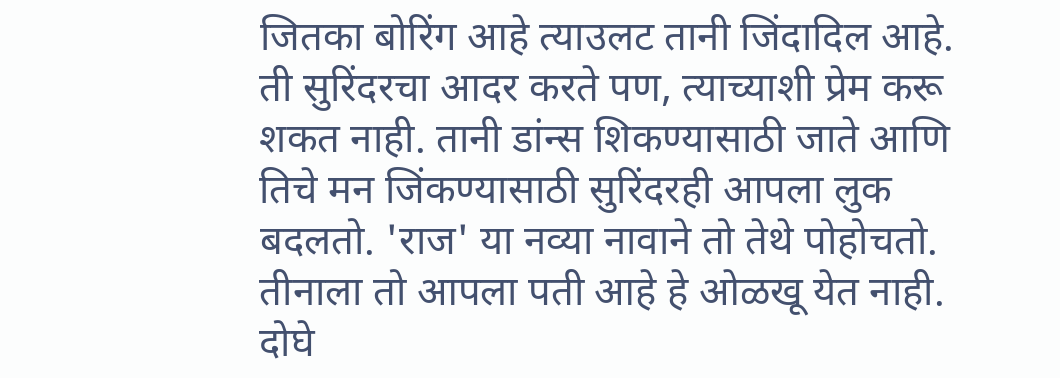जितका बोरिंग आहे त्याउलट तानी जिंदादिल आहे. ती सुरिंदरचा आदर करते पण, त्याच्याशी प्रेम करू शकत नाही. तानी डांन्स शिकण्यासाठी जाते आणि तिचे मन जिंकण्यासाठी सुरिंदरही आपला लुक बदलतो. 'राज' या नव्या नावाने तो तेथे पोहोचतो. तीनाला तो आपला पती आहे हे ओळखू येत नाही. दोघे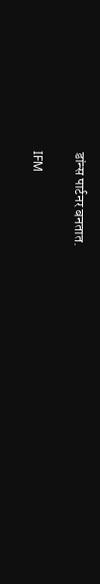डांन्स पार्टनर बनतात.

IFM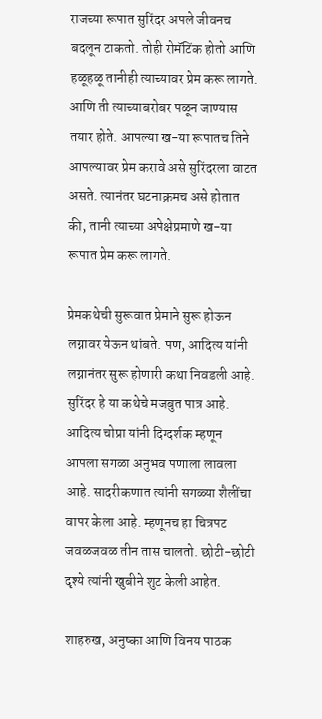राजच्या रूपात सुरिंदर अपले जीवनच बदलून टाकतो. तोही रोमॅटिंक होतो आणि हळूहळू तानीही त्याच्यावर प्रेम करू लागते. आणि ती त्याच्याबरोबर पळून जाण्यास तयार होते. आपल्या ख-या रूपातच तिने आपल्यावर प्रेम करावे असे सुरिंदरला वाटत असते. त्यानंतर घटनाक्रमच असे होतात की, तानी त्याच्या अपेक्षेप्रमाणे ख-या रूपात प्रेम करू लागते.

प्रेमकथेची सुरूवात प्रेमाने सुरू होऊन लग्नावर येऊन थांबते. पण, आदित्य यांनी लग्नानंतर सुरू होणारी कथा निवडली आहे. सुरिंदर हे या कथेचे मजबुत पात्र आहे. आदित्य चोप्रा यांनी दिग्दर्शक म्हणून आपला सगळा अनुभव पणाला लावला आहे. सादरीकणात त्यांनी सगळ्या शैलींचा वापर केला आहे. म्हणूनच हा चित्रपट जवळजवळ तीन तास चालतो. छोटी-छोटी दृश्ये त्यांनी खुबीने शुट केली आहेत.

शाहरुख, अनुष्का आणि विनय पाठक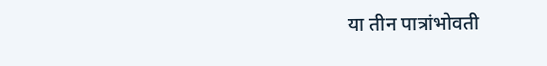या तीन पात्रांभोवती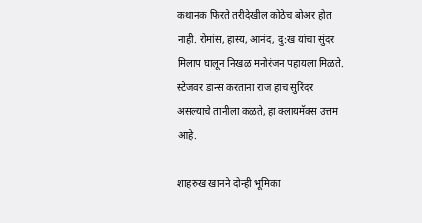कथानक फिरते तरीदेखील कोठेच बोअर होत नाही. रोमांस, हास्य, आनंद, दु:ख यांचा सुंदर मिलाप घालून निखळ मनोरंजन पहायला मिळते. स्टेजवर डान्स करताना राज हाच सुरिंदर असल्याचे तानीला कळते, हा क्लायमॅक्स उत्तम आहे.

शाहरुख खानने दोन्ही भूमिका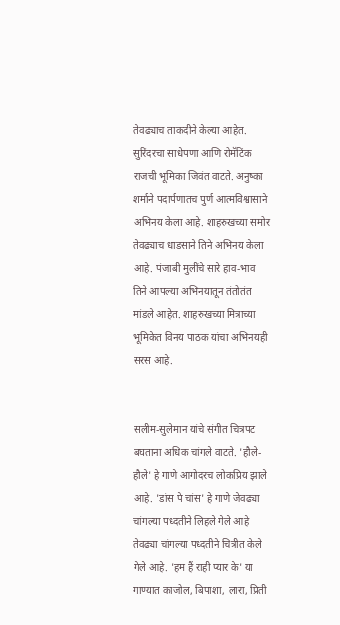तेवढ्याच ताकदीने केल्या आहेत. सुरिंदरचा साधेपणा आणि रोमॅटिंक राजची भूमिका जिवंत वाटते. अनुष्का शर्माने पदार्पणातच पुर्ण आत्मविश्वासाने अभिनय केला आहे. शाहरुखच्या समोर तेवढ्याच धाडसाने तिने अभिनय केला आहे. पंजाबी मुलींचे सारे हाव-भाव तिने आपल्या अभिनयातून तंतोतंत मांडले आहेत. शाहरुखच्या मित्राच्या भूमिकेत विनय पाठक यांचा अभिनयही सरस आहे.


सलीम-सुलेमान यांचे संगीत चित्रपट बघताना अधिक चांगले वाटते. 'हौले-हौले' हे गाणे आगोदरच लोकप्रिय झाले आहे. 'डांस पे चांस' हे गाणे जेवढ्या चांगल्या पध्दतीने लिहले गेले आहे तेवढ्या चांगल्या पध्दतीने चित्रीत केले गेले आहे. 'हम हैं राही प्यार के' या गाण्यात काजोल, बिपाशा, लारा, प्रिती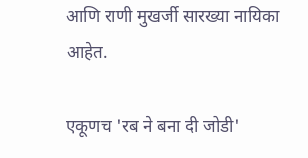आणि राणी मुखर्जी सारख्या नायिका आहेत.

एकूणच 'रब ने बना दी जोडी'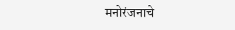मनोरंजनाचे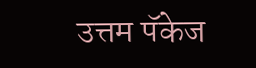उत्तम पॅकेज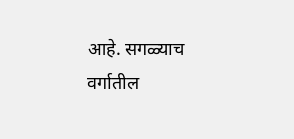आहे. सगळ्याच वर्गातील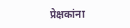प्रेक्षकांना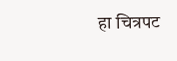हा चित्रपट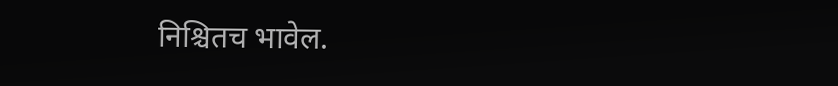निश्चितच भावेल.